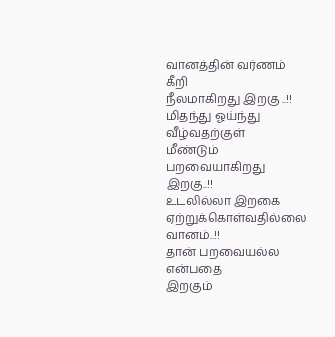வானத்தின் வர்ணம் கீறி
நீலமாகிறது இறகு ..!!
மிதந்து ஓய்ந்து வீழ்வதற்குள்
மீண்டும் பறவையாகிறது இறகு..!!
உடலில்லா இறகை ஏற்றுக்கொள்வதில்லை வானம்..!!
தான் பறவையல்ல என்பதை
இறகும்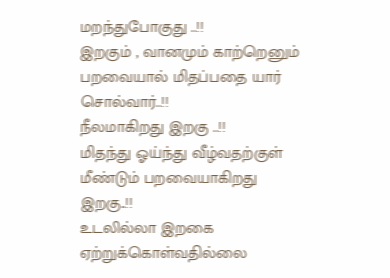மறந்துபோகுது ..!!
இறகும் , வானமும் காற்றெனும் பறவையால் மிதப்பதை யார் சொல்வார்..!!
நீலமாகிறது இறகு ..!!
மிதந்து ஓய்ந்து வீழ்வதற்குள்
மீண்டும் பறவையாகிறது இறகு..!!
உடலில்லா இறகை ஏற்றுக்கொள்வதில்லை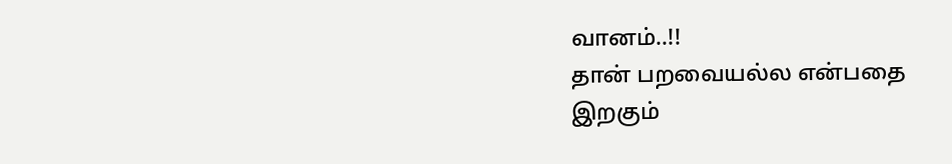வானம்..!!
தான் பறவையல்ல என்பதை
இறகும்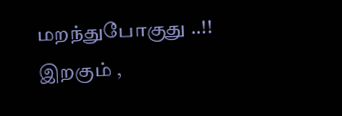மறந்துபோகுது ..!!
இறகும் ,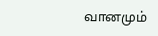வானமும்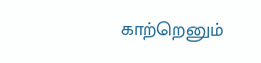காற்றெனும்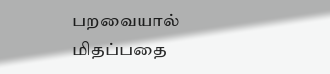பறவையால் மிதப்பதை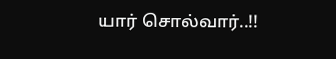யார் சொல்வார்..!!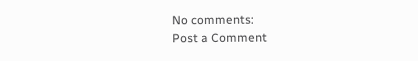No comments:
Post a Comment